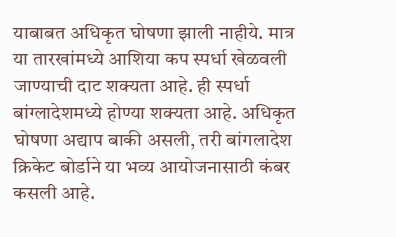याबाबत अधिकृत घोषणा झाली नाहीये. मात्र या तारखांमध्ये आशिया कप स्पर्धा खेळवली जाण्याची दाट शक्यता आहे. ही स्पर्धा बांग्लादेशमध्ये होण्या शक्यता आहे. अधिकृत घोषणा अद्याप बाकी असली, तरी बांगलादेश क्रिकेट बोर्डाने या भव्य आयोजनासाठी कंबर कसली आहे.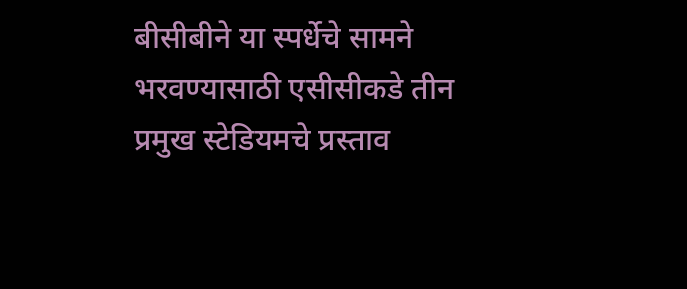बीसीबीने या स्पर्धेचे सामने भरवण्यासाठी एसीसीकडे तीन प्रमुख स्टेडियमचे प्रस्ताव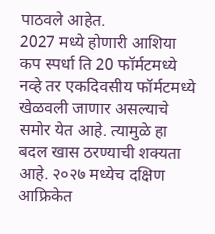पाठवले आहेत.
2027 मध्ये होणारी आशिया कप स्पर्धा ति 20 फॉर्मटमध्ये नव्हे तर एकदिवसीय फॉर्मटमध्ये खेळवली जाणार असल्याचे समोर येत आहे. त्यामुळे हा बदल खास ठरण्याची शक्यता आहे. २०२७ मध्येच दक्षिण आफ्रिकेत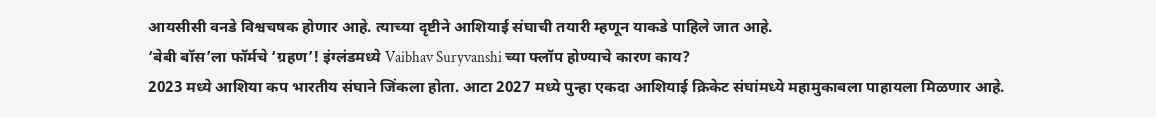आयसीसी वनडे विश्वचषक होणार आहे. त्याच्या दृष्टीने आशियाई संघाची तयारी म्हणून याकडे पाहिले जात आहे.
‘बेबी बॉस’ला फॉर्मचे ‘ग्रहण’! इंग्लंडमध्ये Vaibhav Suryvanshi च्या फ्लॉप होण्याचे कारण काय?
2023 मध्ये आशिया कप भारतीय संघाने जिंकला होता. आटा 2027 मध्ये पुन्हा एकदा आशियाई क्रिकेट संघांमध्ये महामुकाबला पाहायला मिळणार आहे.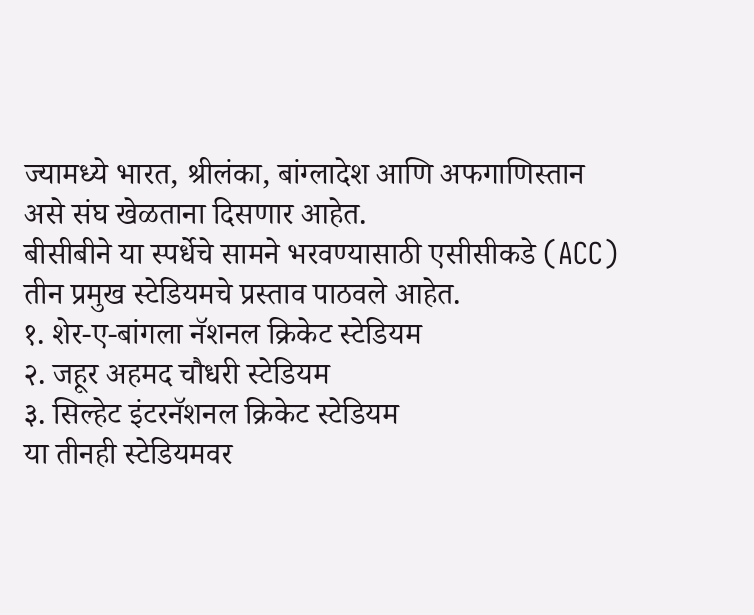ज्यामध्ये भारत, श्रीलंका, बांग्लादेश आणि अफगाणिस्तान असे संघ खेळताना दिसणार आहेत.
बीसीबीने या स्पर्धेचे सामने भरवण्यासाठी एसीसीकडे (ACC) तीन प्रमुख स्टेडियमचे प्रस्ताव पाठवले आहेत.
१. शेर-ए-बांगला नॅशनल क्रिकेट स्टेडियम
२. जहूर अहमद चौधरी स्टेडियम
३. सिल्हेट इंटरनॅशनल क्रिकेट स्टेडियम
या तीनही स्टेडियमवर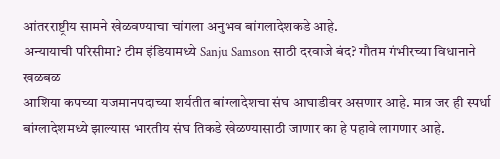आंतरराष्ट्रीय सामने खेळवण्याचा चांगला अनुभव बांगलादेशकडे आहे.
अन्यायाची परिसीमा? टीम इंडियामध्ये Sanju Samson साठी दरवाजे बंद? गौतम गंभीरच्या विधानाने खळबळ
आशिया कपच्या यजमानपदाच्या शर्यतीत बांग्लादेशचा संघ आघाडीवर असणार आहे. मात्र जर ही स्पर्धा बांग्लादेशमध्ये झाल्यास भारतीय संघ तिकडे खेळण्यासाठी जाणार का हे पहावे लागणार आहे.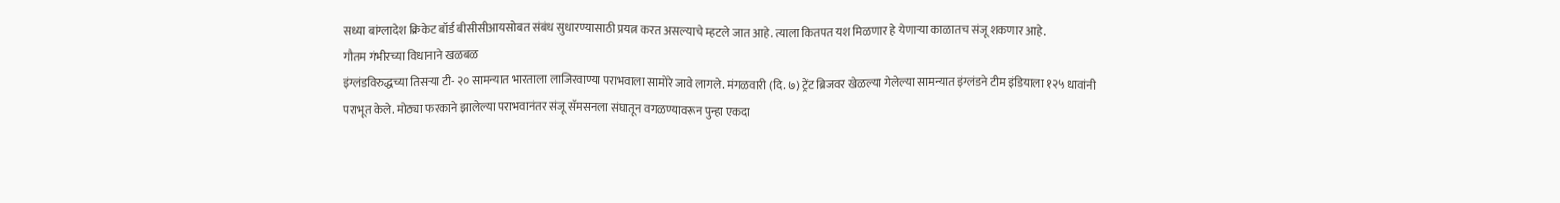सध्या बांग्लादेश क्रिकेट बॉर्ड बीसीसीआयसोबत संबंध सुधारण्यासाठी प्रयत्न करत असल्याचे म्हटले जात आहे. त्याला कितपत यश मिळणार हे येणाऱ्या काळातच संजू शकणार आहे.
गौतम गंभीरच्या विधानाने खळबळ
इंग्लंडविरुद्धच्या तिसऱ्या टी- २० सामन्यात भारताला लाजिरवाण्या पराभवाला सामोरे जावे लागले. मंगळवारी (दि. ७) ट्रेंट ब्रिजवर खेळल्या गेलेल्या सामन्यात इंग्लंडने टीम इंडियाला १२५ धावांनी पराभूत केले. मोठ्या फरकाने झालेल्या पराभवानंतर संजू सॅमसनला संघातून वगळण्यावरून पुन्हा एकदा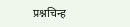प्रश्नचिन्ह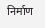निर्माण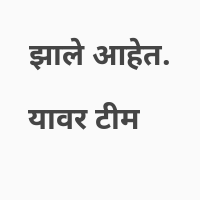झाले आहेत. यावर टीम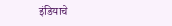इंडियाचे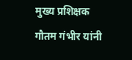मुख्य प्रशिक्षक गौतम गंभीर यांनी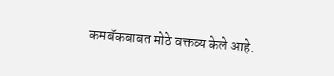कमबॅकबाबत मोठे वक्तव्य केले आहे.